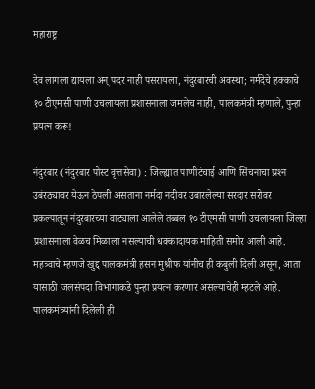महाराष्ट्र

देव लागला द्यायला अन्‌ पदर नाही पसरायला, नंदुरबारची अवस्‍था; नर्मदेचे हक्‍काचे १० टीएमसी पाणी उचलायला प्रशासनाला जमलेच नाही, पालकमंत्री म्‍हणाले, पुन्‍हा प्रयत्‍न करू!

नंदुरबार (नंदुरबार पोस्ट वृत्तसेवा) : जिल्‍ह्यात पाणीटंचाई आणि सिंचनाचा प्रश्‍न उबंरठ्यावर येऊन ठेपली असताना नर्मदा नदीवर उबारलेल्‍या सरदार सरोवर प्रकल्‍पातून नंदुरबारच्‍या वाट्याला आलेले तब्‍बल १० टीएमसी पाणी उचलायला जिल्‍हा प्रशासनाला वेळच मिळाला नसल्‍याची धक्‍कादायक माहिती समोर आली आहे. महत्र्‍वाचे म्‍हणजे खुद्द पालकमंत्री हसन मुश्रीफ यांनीच ही कबुली दिली असून, आता यासाठी जलसंपदा विभागाकडे पुन्‍हा प्रयत्‍न करणार असल्‍याचेही म्‍हटले आहे. पालकमंत्र्यांनी दिलेली ही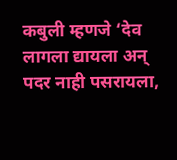कबुली म्‍हणजे ‘देव लागला द्यायला अन्‌ पदर नाही पसरायला,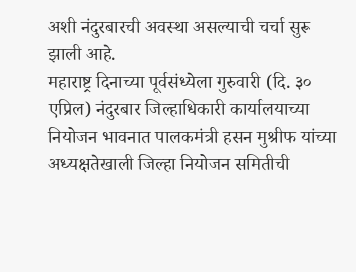अशी नंदुरबारची अवस्‍था असल्‍याची चर्चा सुरू झाली आहे.
महाराष्ट्र दिनाच्या पूर्वसंध्येला गुरुवारी (दि. ३० एप्रिल) नंदुरबार जिल्हाधिकारी कार्यालयाच्या नियोजन भावनात पालकमंत्री हसन मुश्रीफ यांच्या अध्यक्षतेखाली जिल्हा नियोजन समितीची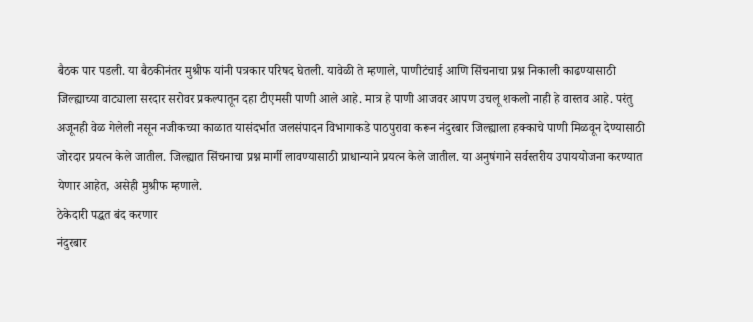बैठक पार पडली. या बैठकीनंतर मुश्रीफ यांनी पत्रकार परिषद घेतली. यावेळी ते म्हणाले, पाणीटंचाई आणि सिंचनाचा प्रश्न निकाली काढण्यासाठी जिल्ह्याच्या वाट्याला सरदार सरोवर प्रकल्पातून दहा टीएमसी पाणी आले आहे. मात्र हे पाणी आजवर आपण उचलू शकलो नाही हे वास्तव आहे. परंतु अजूनही वेळ गेलेली नसून नजीकच्या काळात यासंदर्भात जलसंपादन विभागाकडे पाठपुरावा करून नंदुरबार जिल्ह्याला हक्काचे पाणी मिळवून देण्यासाठी जोरदार प्रयत्न केले जातील. जिल्ह्यात सिंचनाचा प्रश्न मार्गी लावण्यासाठी प्राधान्याने प्रयत्न केले जातील. या अनुषंगाने सर्वस्तरीय उपाययोजना करण्यात येणार आहेत, असेही मुश्रीफ म्हणाले.
ठेकेदारी पद्धत बंद करणार
नंदुरबार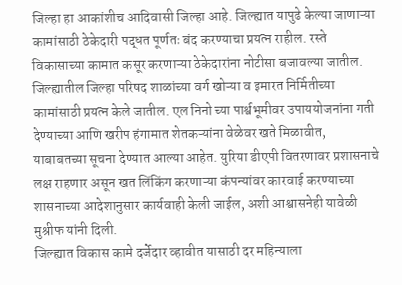जिल्हा हा आकांशीच आदिवासी जिल्हा आहे. जिल्ह्यात यापुढे केल्या जाणाऱ्या कामांसाठी ठेकेदारी पद्धत पूर्णतः बंद करण्याचा प्रयत्न राहील. रस्ते विकासाच्या कामात कसूर करणाऱ्या ठेकेदारांना नोटीसा बजावल्या जातील. जिल्ह्यातील जिल्हा परिषद शाळांच्या वर्ग खोऱ्या व इमारत निर्मितीच्या कामांसाठी प्रयत्न केले जातील. एल निनो च्या पार्श्वभूमीवर उपाययोजनांना गती देण्याच्या आणि खरीप हंगामात शेतकऱ्यांना वेळेवर खते मिळावीत, याबाबतच्या सूचना देण्यात आल्या आहेत. युरिया डीएपी वितरणावर प्रशासनाचे लक्ष राहणार असून खत लिंकिंग करणाऱ्या कंपन्यांवर कारवाई करण्याच्या शासनाच्या आदेशानुसार कार्यवाही केली जाईल, अशी आश्वासनेही यावेळी मुश्रीफ यांनी दिली.
जिल्ह्यात विकास कामे दर्जेदार व्हावीत यासाठी दर महिन्याला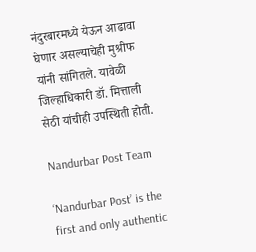नंदुरबारमध्ये येऊन आढावा घेणार असल्याचेही मुश्रीफ यांनी सांगितले. यावेळी जिल्हाधिकारी डॉ. मित्ताली सेठी यांचीही उपस्थिती होती.

Nandurbar Post Team

‘Nandurbar Post’ is the first and only authentic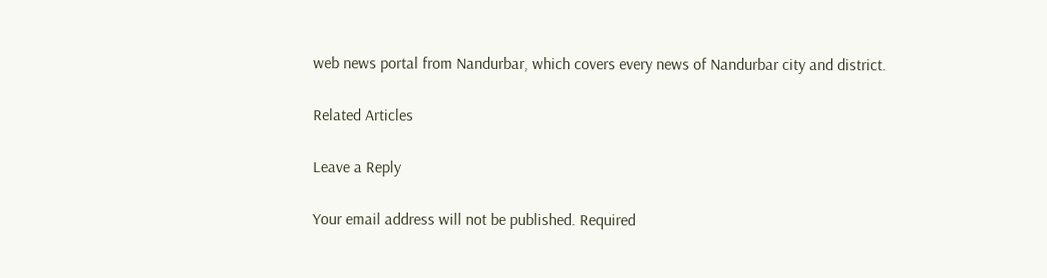web news portal from Nandurbar, which covers every news of Nandurbar city and district.

Related Articles

Leave a Reply

Your email address will not be published. Required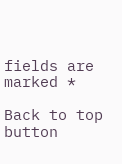fields are marked *

Back to top button